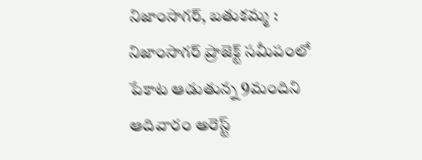నిజాంసాగర్, బతుకమ్మ : నిజాంసాగర్ ప్రాజెక్ట్ సమీపంలో పేకాట ఆడుతున్న 9మందిని ఆదివారం అరెస్ట్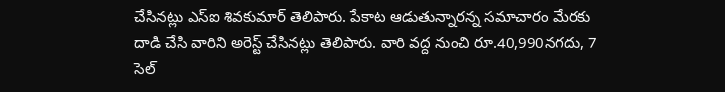చేసినట్లు ఎస్ఐ శివకుమార్ తెలిపారు. పేకాట ఆడుతున్నారన్న సమాచారం మేరకు దాడి చేసి వారిని అరెస్ట్ చేసినట్లు తెలిపారు. వారి వద్ద నుంచి రూ.40,990నగదు, 7 సెల్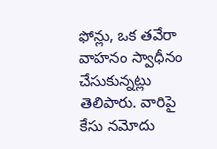ఫోన్లు, ఒక తవేరా వాహనం స్వాధీనం చేసుకున్నట్లు తెలిపారు. వారిపై కేసు నమోదు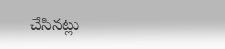చేసినట్లు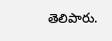తెలిపారు.